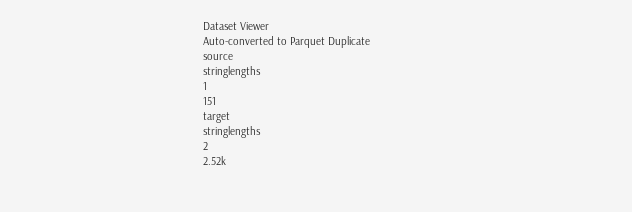Dataset Viewer
Auto-converted to Parquet Duplicate
source
stringlengths
1
151
target
stringlengths
2
2.52k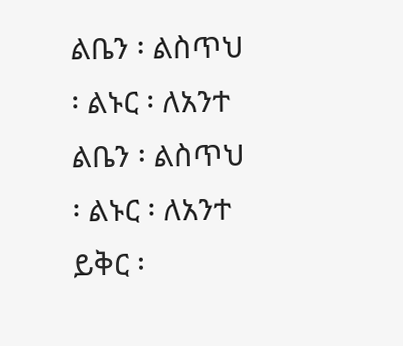ልቤን ፡ ልስጥህ ፡ ልኑር ፡ ለአንተ
ልቤን ፡ ልስጥህ ፡ ልኑር ፡ ለአንተ ይቅር ፡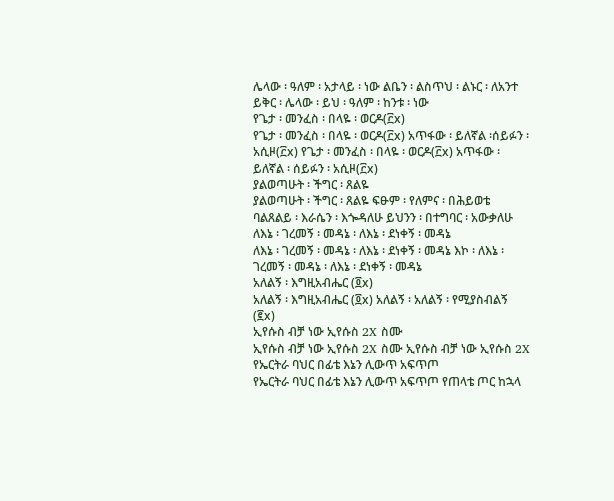ሌላው ፡ ዓለም ፡ አታላይ ፡ ነው ልቤን ፡ ልስጥህ ፡ ልኑር ፡ ለአንተ ይቅር ፡ ሌላው ፡ ይህ ፡ ዓለም ፡ ከንቱ ፡ ነው
የጌታ ፡ መንፈስ ፡ በላዬ ፡ ወርዶ(፫x)
የጌታ ፡ መንፈስ ፡ በላዬ ፡ ወርዶ(፫x) አጥፋው ፡ ይለኛል ፡ሰይፉን ፡ አሲዞ(፫x) የጌታ ፡ መንፈስ ፡ በላዬ ፡ ወርዶ(፫x) አጥፋው ፡ ይለኛል ፡ ሰይፉን ፡ አሲዞ(፫x)
ያልወጣሁት ፡ ችግር ፡ ጸልዬ
ያልወጣሁት ፡ ችግር ፡ ጸልዬ ፍፁም ፡ የለምና ፡ በሕይወቴ ባልጸልይ ፡ እራሴን ፡ እጐዳለሁ ይህንን ፡ በተግባር ፡ አውቃለሁ
ለእኔ ፡ ገረመኝ ፡ መዳኔ ፡ ለእኔ ፡ ደነቀኝ ፡ መዳኔ
ለእኔ ፡ ገረመኝ ፡ መዳኔ ፡ ለእኔ ፡ ደነቀኝ ፡ መዳኔ እኮ ፡ ለእኔ ፡ ገረመኝ ፡ መዳኔ ፡ ለእኔ ፡ ደነቀኝ ፡ መዳኔ
አለልኝ ፡ እግዚአብሔር (፬x)
አለልኝ ፡ እግዚአብሔር (፬x) አለልኝ ፡ አለልኝ ፡ የሚያስብልኝ (፪x)
ኢየሱስ ብቻ ነው ኢየሱስ 2X ስሙ
ኢየሱስ ብቻ ነው ኢየሱስ 2X ስሙ ኢየሱስ ብቻ ነው ኢየሱስ 2X
የኤርትራ ባህር በፊቴ እኔን ሊውጥ አፍጥጦ
የኤርትራ ባህር በፊቴ እኔን ሊውጥ አፍጥጦ የጠላቴ ጦር ከኋላ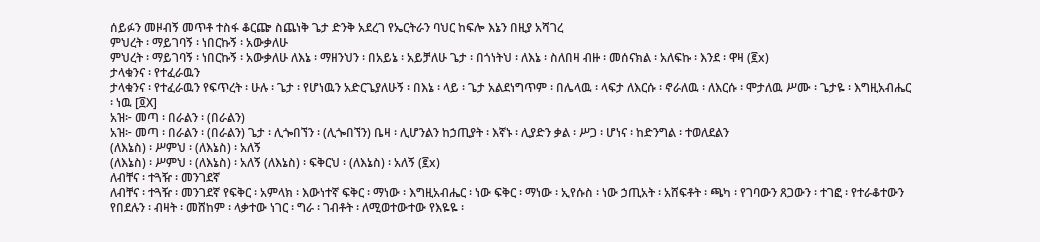ሰይፉን መዞብኝ መጥቶ ተስፋ ቆርጬ ስጨነቅ ጌታ ድንቅ አደረገ የኤርትራን ባህር ከፍሎ እኔን በዚያ አሻገረ
ምህረት ፡ ማይገባኝ ፡ ነበርኩኝ ፡ አውቃለሁ
ምህረት ፡ ማይገባኝ ፡ ነበርኩኝ ፡ አውቃለሁ ለእኔ ፡ ማዘንህን ፡ በአይኔ ፡ አይቻለሁ ጌታ ፡ በጎነትህ ፡ ለእኔ ፡ ስለበዛ ብዙ ፡ መሰናክል ፡ አለፍኩ ፡ እንደ ፡ ዋዛ (፪x)
ታላቁንና ፡ የተፈራዉን
ታላቁንና ፡ የተፈራዉን የፍጥረት ፡ ሁሉ ፡ ጌታ ፡ የሆነዉን አድርጌያለሁኝ ፡ በእኔ ፡ ላይ ፡ ጌታ አልደነግጥም ፡ በሌላዉ ፡ ላፍታ ለእርሱ ፡ ኖራለዉ ፡ ለእርሱ ፡ ሞታለዉ ሥሙ ፡ ጌታዬ ፡ እግዚአብሔር ፡ ነዉ [፬X]
አዝ፦ መጣ ፡ በራልን ፡ (በራልን)
አዝ፦ መጣ ፡ በራልን ፡ (በራልን) ጌታ ፡ ሊጐበኘን ፡ (ሊጐበኘን) ቤዛ ፡ ሊሆንልን ከኃጢያት ፡ እኛኑ ፡ ሊያድን ቃል ፡ ሥጋ ፡ ሆነና ፡ ከድንግል ፡ ተወለደልን
(ለእኔስ) ፡ ሥምህ ፡ (ለእኔስ) ፡ አለኝ
(ለእኔስ) ፡ ሥምህ ፡ (ለእኔስ) ፡ አለኝ (ለእኔስ) ፡ ፍቅርህ ፡ (ለእኔስ) ፡ አለኝ (፪x)
ለብቸና ፡ ተጓዥ ፡ መንገደኛ
ለብቸና ፡ ተጓዥ ፡ መንገደኛ የፍቅር ፡ አምላክ ፡ እውነተኛ ፍቅር ፡ ማነው ፡ እግዚአብሔር ፡ ነው ፍቅር ፡ ማነው ፡ ኢየሱስ ፡ ነው ኃጢአት ፡ አሸፍቶት ፡ ጫካ ፡ የገባውን ጸጋውን ፡ ተገፎ ፡ የተራቆተውን የበደሉን ፡ ብዛት ፡ መሸከም ፡ ላቃተው ነገር ፡ ግራ ፡ ገብቶት ፡ ለሚወተውተው የእዬዬ ፡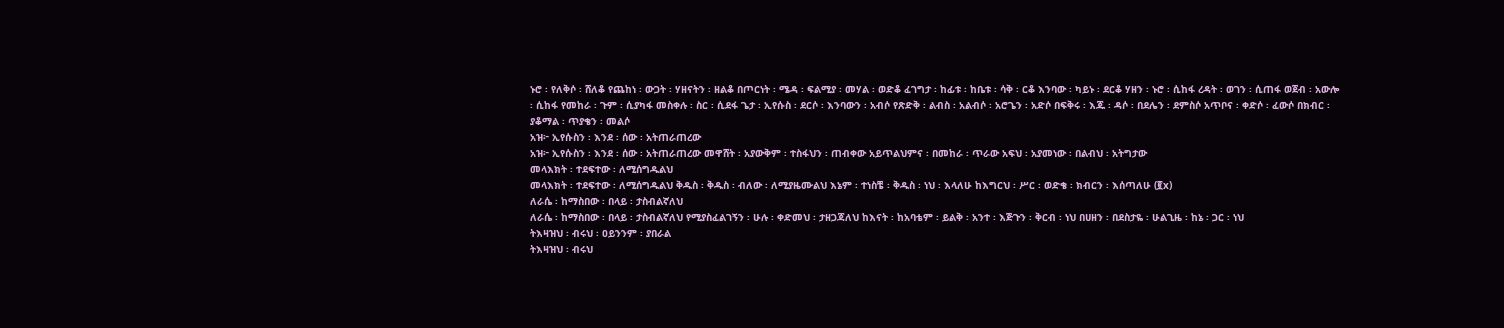ኑሮ ፡ የለቅሶ ፡ ሸለቆ የጨከነ ፡ ውጋት ፡ ሃዘናትን ፡ ዘልቆ በጦርነት ፡ ሜዳ ፡ ፍልሚያ ፡ መሃል ፡ ወድቆ ፈገግታ ፡ ከፊቱ ፡ ከቤቱ ፡ ሳቅ ፡ ርቆ እንባው ፡ ካይኑ ፡ ደርቆ ሃዘን ፡ ኑሮ ፡ ሲከፋ ረዳት ፡ ወገን ፡ ሲጠፋ ወጀብ ፡ አውሎ ፡ ሲከፋ የመከራ ፡ ጉም ፡ ሲያካፋ መስቀሉ ፡ ስር ፡ ሲደፋ ጌታ ፡ ኢየሱስ ፡ ደርሶ ፡ እንባውን ፡ አብሶ የጽድቅ ፡ ልብስ ፡ አልብሶ ፡ አሮጌን ፡ አድሶ በፍቅሩ ፡ እጁ ፡ ዳሶ ፡ በደሌን ፡ ደምስሶ አጥቦና ፡ ቀድሶ ፡ ፈውሶ በክብር ፡ ያቆማል ፡ ጥያቄን ፡ መልሶ
አዝ፦ ኢየሱስን ፡ እንደ ፡ ሰው ፡ አትጠራጠረው
አዝ፦ ኢየሱስን ፡ እንደ ፡ ሰው ፡ አትጠራጠረው መዋሸት ፡ አያውቅም ፡ ተስፋህን ፡ ጠብቀው አይጥልህምና ፡ በመከራ ፡ ጥራው አፍህ ፡ አያመነው ፡ በልብህ ፡ አትግታው
መላእክት ፡ ተደፍተው ፡ ለሚሰግዱልህ
መላእክት ፡ ተደፍተው ፡ ለሚሰግዱልህ ቅዱስ ፡ ቅዱስ ፡ ብለው ፡ ለሚያዜሙልህ እኔም ፡ ተነስቼ ፡ ቅዱስ ፡ ነህ ፡ እላለሁ ከእግርህ ፡ ሥር ፡ ወድቄ ፡ ክብርን ፡ እሰጣለሁ (፪x)
ለራሴ ፡ ከማስበው ፡ በላይ ፡ ታስብልኛለህ
ለራሴ ፡ ከማስበው ፡ በላይ ፡ ታስብልኛለህ የሚያስፈልገኝን ፡ ሁሉ ፡ ቀድመህ ፡ ታዘጋጃለህ ከእናት ፡ ከአባቴም ፡ ይልቅ ፡ አንተ ፡ እጅጉን ፡ ቅርብ ፡ ነህ በሀዘን ፡ በደስታዬ ፡ ሁልጊዜ ፡ ከኔ ፡ ጋር ፡ ነህ
ትእዛዝህ ፡ ብሩህ ፡ ዐይንንም ፡ ያበራል
ትእዛዝህ ፡ ብሩህ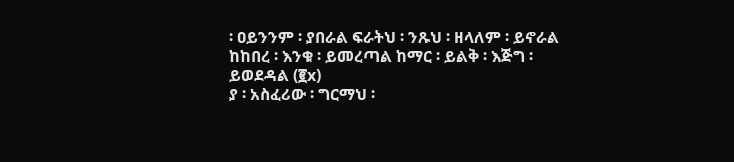፡ ዐይንንም ፡ ያበራል ፍራትህ ፡ ንጹህ ፡ ዘላለም ፡ ይኖራል ከከበረ ፡ እንቁ ፡ ይመረጣል ከማር ፡ ይልቅ ፡ እጅግ ፡ ይወደዳል (፪x)
ያ ፡ አስፈሪው ፡ ግርማህ ፡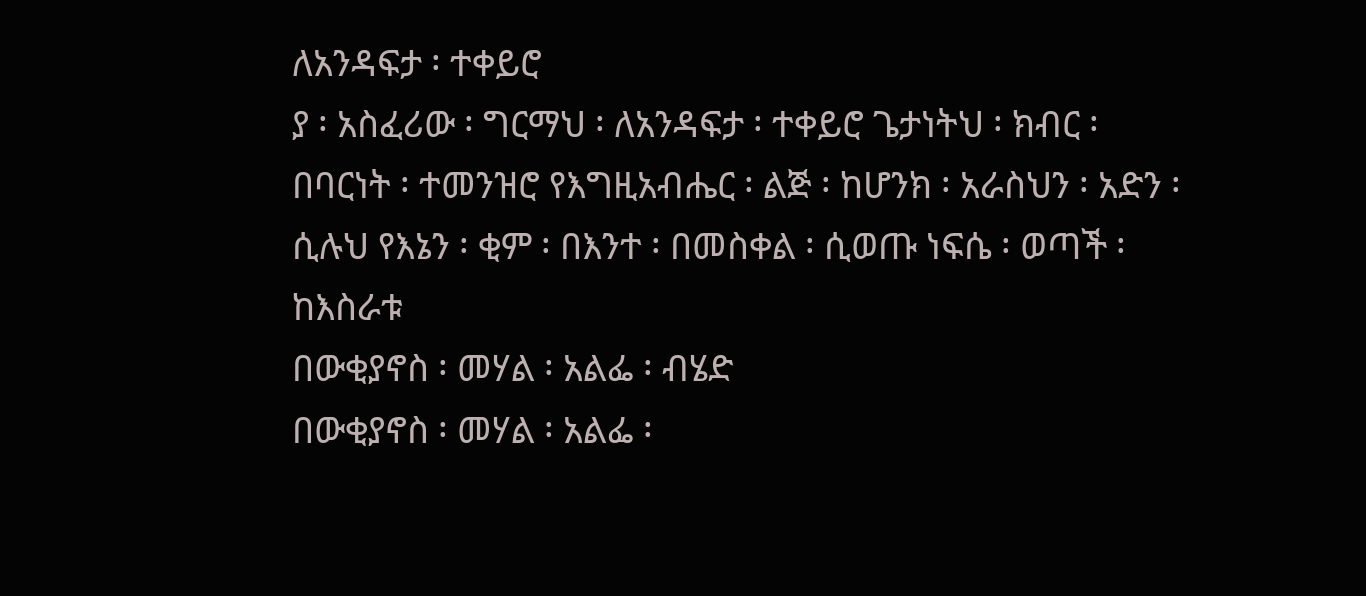ለአንዳፍታ ፡ ተቀይሮ
ያ ፡ አስፈሪው ፡ ግርማህ ፡ ለአንዳፍታ ፡ ተቀይሮ ጌታነትህ ፡ ክብር ፡ በባርነት ፡ ተመንዝሮ የእግዚአብሔር ፡ ልጅ ፡ ከሆንክ ፡ አራስህን ፡ አድን ፡ ሲሉህ የእኔን ፡ ቂም ፡ በእንተ ፡ በመስቀል ፡ ሲወጡ ነፍሴ ፡ ወጣች ፡ ከእስራቱ
በውቂያኖስ ፡ መሃል ፡ አልፌ ፡ ብሄድ
በውቂያኖስ ፡ መሃል ፡ አልፌ ፡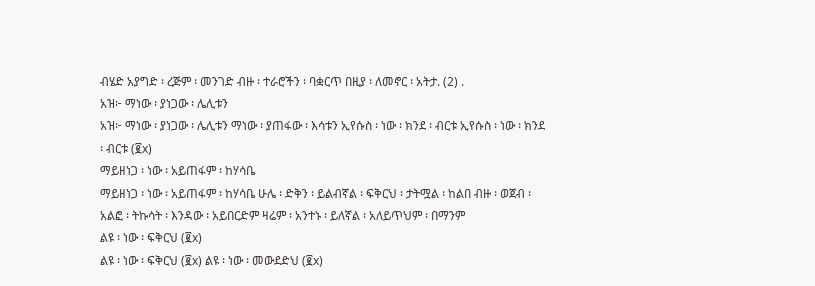ብሄድ አያግድ ፡ ረጅም ፡ መንገድ ብዙ ፡ ተራሮችን ፡ ባቋርጥ በዚያ ፡ ለመኖር ፡ አትታ. (2) .
አዝ፦ ማነው ፡ ያነጋው ፡ ሌሊቱን
አዝ፦ ማነው ፡ ያነጋው ፡ ሌሊቱን ማነው ፡ ያጠፋው ፡ እሳቱን ኢየሱስ ፡ ነው ፡ ክንደ ፡ ብርቱ ኢየሱስ ፡ ነው ፡ ክንደ ፡ ብርቱ (፪x)
ማይዘነጋ ፡ ነው ፡ አይጠፋም ፡ ከሃሳቤ
ማይዘነጋ ፡ ነው ፡ አይጠፋም ፡ ከሃሳቤ ሁሌ ፡ ድቅን ፡ ይልብኛል ፡ ፍቅርህ ፡ ታትሟል ፡ ከልበ ብዙ ፡ ወጀብ ፡ አልፎ ፡ ትኩሳት ፡ እንዳው ፡ አይበርድም ዛሬም ፡ አንተኑ ፡ ይለኛል ፡ አለይጥህም ፡ በማንም
ልዩ ፡ ነው ፡ ፍቅርህ (፪x)
ልዩ ፡ ነው ፡ ፍቅርህ (፪x) ልዩ ፡ ነው ፡ መውደድህ (፪x)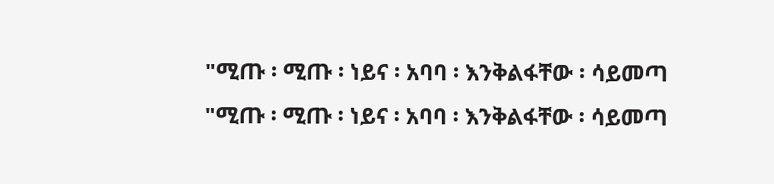"ሚጡ ፡ ሚጡ ፡ ነይና ፡ አባባ ፡ እንቅልፋቸው ፡ ሳይመጣ
"ሚጡ ፡ ሚጡ ፡ ነይና ፡ አባባ ፡ እንቅልፋቸው ፡ ሳይመጣ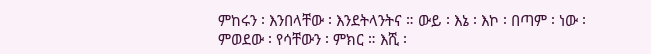ምከሩን ፡ እንበላቸው ፡ እንደትላንትና ። ውይ ፡ እኔ ፡ እኮ ፡ በጣም ፡ ነው ፡ ምወደው ፡ የሳቸውን ፡ ምክር ። እሺ ፡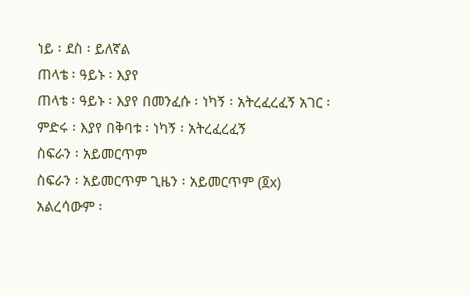ነይ ፡ ደስ ፡ ይለኛል
ጠላቴ ፡ ዓይኑ ፡ እያየ
ጠላቴ ፡ ዓይኑ ፡ እያየ በመንፈሱ ፡ ነካኝ ፡ አትረፈረፈኝ አገር ፡ ምድሩ ፡ እያየ በቅባቱ ፡ ነካኝ ፡ አትረፈረፈኝ
ስፍራን ፡ አይመርጥም
ስፍራን ፡ አይመርጥም ጊዜን ፡ አይመርጥም (፬x)
አልረሳውም ፡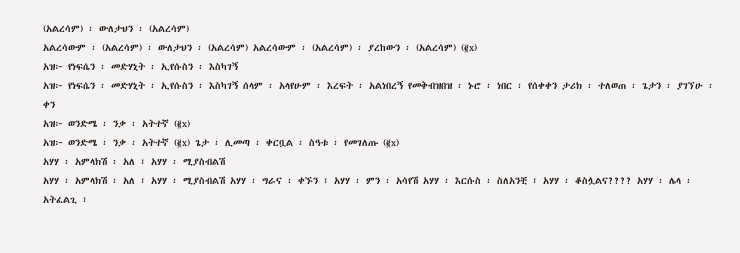(አልረሳም) ፡ ውለታህን ፡ (አልረሳም)
አልረሳውም ፡ (አልረሳም) ፡ ውለታህን ፡ (አልረሳም) አልረሳውም ፡ (አልረሳም) ፡ ያረከውን ፡ (አልረሳም) (፪x)
አዝ፦ የነፍሴን ፡ መድሃኒት ፡ ኢየሱስን ፡ እስካገኝ
አዝ፦ የነፍሴን ፡ መድሃኒት ፡ ኢየሱስን ፡ እስካገኝ ሰላም ፡ አላየሁም ፡ እረፍት ፡ አልነበረኝ የመቅብዝበዝ ፡ ኑሮ ፡ ነበር ፡ የሰቀቀን ታሪክ ፡ ተለወጠ ፡ ጌታን ፡ ያገኘሁ ፡ ቀን
አዝ፦ ወንድሜ ፡ ንቃ ፡ አትተኛ (፪x)
አዝ፦ ወንድሜ ፡ ንቃ ፡ አትተኛ (፪x) ጌታ ፡ ሊመጣ ፡ ቀርቧል ፡ ስዓቱ ፡ የመገለጡ (፪x)
አሃሃ ፡ አምላክሽ ፡ አለ ፣ አሃሃ ፡ ሚያስብልሽ
አሃሃ ፡ አምላክሽ ፡ አለ ፣ አሃሃ ፡ ሚያስብልሽ አሃሃ ፡ ግራና ፡ ቀኙን ፣ አሃሃ ፡ ምን ፡ አሳየሽ አሃሃ ፡ እርሱስ ፡ ስለአንቺ ፣ አሃሃ ፡ ቆስሏልና???? አሃሃ ፡ ሌላ ፡ አትፈልጊ ፣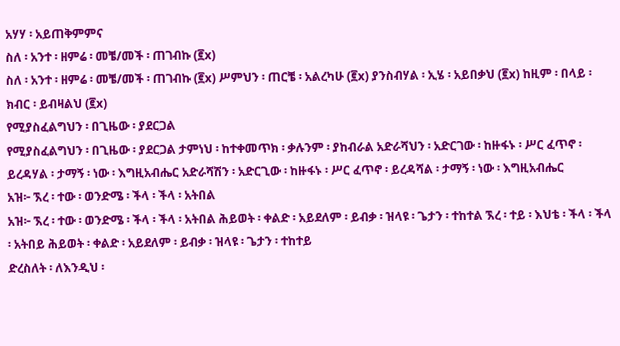አሃሃ ፡ አይጠቅምምና
ስለ ፡ አንተ ፡ ዘምሬ ፡ መቼ/መች ፡ ጠገብኩ (፪x)
ስለ ፡ አንተ ፡ ዘምሬ ፡ መቼ/መች ፡ ጠገብኩ (፪x) ሥምህን ፡ ጠርቼ ፡ አልረካሁ (፪x) ያንስብሃል ፡ ኢሄ ፡ አይበቃህ (፪x) ከዚም ፡ በላይ ፡ ክብር ፡ ይብዛልህ (፪x)
የሚያስፈልግህን ፡ በጊዜው ፡ ያደርጋል
የሚያስፈልግህን ፡ በጊዜው ፡ ያደርጋል ታምነህ ፡ ከተቀመጥክ ፡ ቃሉንም ፡ ያከብራል አድራሻህን ፡ አድርገው ፡ ከዙፋኑ ፡ ሥር ፈጥኖ ፡ ይረዳሃል ፡ ታማኝ ፡ ነው ፡ እግዚአብሔር አድራሻሽን ፡ አድርጊው ፡ ከዙፋኑ ፡ ሥር ፈጥኖ ፡ ይረዳሻል ፡ ታማኝ ፡ ነው ፡ እግዚአብሔር
አዝ፦ ኧረ ፡ ተው ፡ ወንድሜ ፡ ችላ ፡ ችላ ፡ አትበል
አዝ፦ ኧረ ፡ ተው ፡ ወንድሜ ፡ ችላ ፡ ችላ ፡ አትበል ሕይወት ፡ ቀልድ ፡ አይደለም ፡ ይብቃ ፡ ዝላዩ ፡ ጌታን ፡ ተከተል ኧረ ፡ ተይ ፡ እህቴ ፡ ችላ ፡ ችላ ፡ አትበይ ሕይወት ፡ ቀልድ ፡ አይደለም ፡ ይብቃ ፡ ዝላዩ ፡ ጌታን ፡ ተከተይ
ድረስለት ፡ ለእንዲህ ፡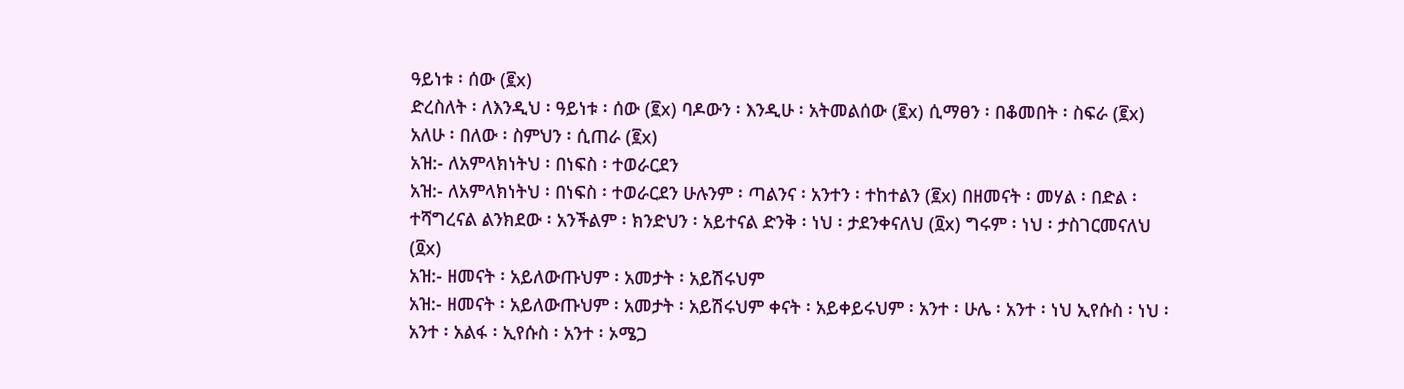ዓይነቱ ፡ ሰው (፪x)
ድረስለት ፡ ለእንዲህ ፡ ዓይነቱ ፡ ሰው (፪x) ባዶውን ፡ እንዲሁ ፡ አትመልሰው (፪x) ሲማፀን ፡ በቆመበት ፡ ስፍራ (፪x) አለሁ ፡ በለው ፡ ስምህን ፡ ሲጠራ (፪x)
አዝ:- ለአምላክነትህ ፡ በነፍስ ፡ ተወራርደን
አዝ:- ለአምላክነትህ ፡ በነፍስ ፡ ተወራርደን ሁሉንም ፡ ጣልንና ፡ አንተን ፡ ተከተልን (፪x) በዘመናት ፡ መሃል ፡ በድል ፡ ተሻግረናል ልንክደው ፡ አንችልም ፡ ክንድህን ፡ አይተናል ድንቅ ፡ ነህ ፡ ታደንቀናለህ (፬x) ግሩም ፡ ነህ ፡ ታስገርመናለህ (፬x)
አዝ:- ዘመናት ፡ አይለውጡህም ፡ አመታት ፡ አይሽሩህም
አዝ:- ዘመናት ፡ አይለውጡህም ፡ አመታት ፡ አይሽሩህም ቀናት ፡ አይቀይሩህም ፡ አንተ ፡ ሁሌ ፡ አንተ ፡ ነህ ኢየሱስ ፡ ነህ ፡ አንተ ፡ አልፋ ፡ ኢየሱስ ፡ አንተ ፡ ኦሜጋ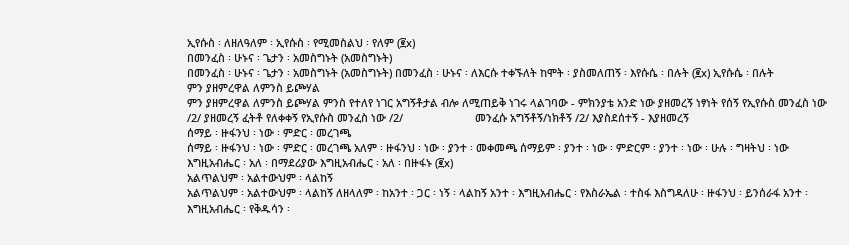ኢየሱስ ፡ ለዘለዓለም ፡ ኢየሱስ ፡ የሚመስልህ ፡ የለም (፪x)
በመንፈስ ፡ ሁኑና ፡ ጌታን ፡ አመስግኑት (አመስግኑት)
በመንፈስ ፡ ሁኑና ፡ ጌታን ፡ አመስግኑት (አመስግኑት) በመንፈስ ፡ ሁኑና ፡ ለእርሱ ተቀኙለት ከሞት ፡ ያስመለጠኝ ፡ እየሱሴ ፡ በሉት (፪x) ኢየሱሴ ፡ በሉት
ምን ያዘምረዋል ለምንስ ይጮሃል
ምን ያዘምረዋል ለምንስ ይጮሃል ምንስ የተለየ ነገር አግኝቶታል ብሎ ለሚጠይቅ ነገሩ ላልገባው - ምክንያቴ አንድ ነው ያዘመረኝ ነፃነት የሰኝ የኢየሱስ መንፈስ ነው /2/ ያዘመረኝ ፈትቶ የለቀቀኝ የኢየሱስ መንፈስ ነው /2/                        መንፈሱ አግኝቶኝ/ነክቶኝ /2/ እያስደሰተኝ - እያዘመረኝ
ሰማይ ፡ ዙፋንህ ፡ ነው ፡ ምድር ፡ መረገጫ
ሰማይ ፡ ዙፋንህ ፡ ነው ፡ ምድር ፡ መረገጫ አለም ፡ ዙፋንህ ፡ ነው ፡ ያንተ ፡ መቀመጫ ሰማይም ፡ ያንተ ፡ ነው ፡ ምድርም ፡ ያንተ ፡ ነው ፡ ሁሉ ፡ ግዛትህ ፡ ነው እግዚአብሔር ፡ አለ ፡ በማደሪያው እግዚአብሔር ፡ አለ ፡ በዙፋኑ (፪x)
አልጥልህም ፡ አልተውህም ፡ ላልከኝ
አልጥልህም ፡ አልተውህም ፡ ላልከኝ ለዘላለም ፡ ከአንተ ፡ ጋር ፡ ነኝ ፡ ላልከኝ አንተ ፡ እግዚአብሔር ፡ የእስራኤል ፡ ተስፋ እስግዳለሁ ፡ ዙፋንህ ፡ ይንሰራፋ አንተ ፡ እግዚአብሔር ፡ የቅዱሳን ፡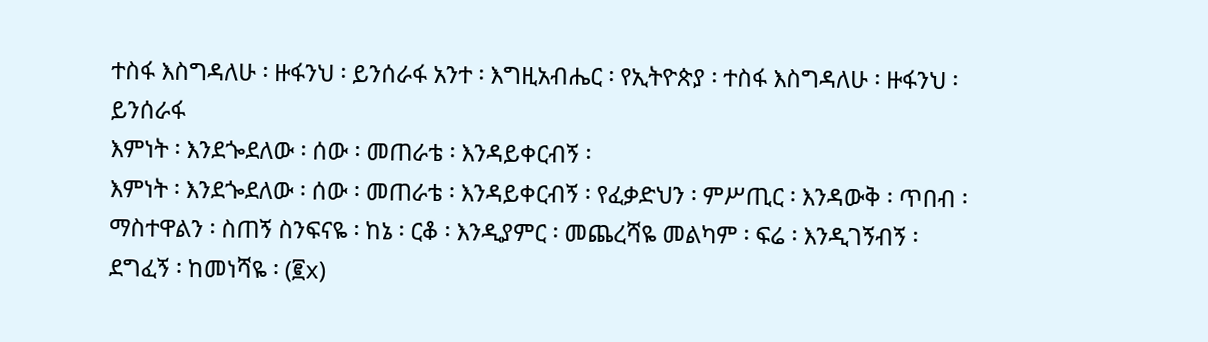ተስፋ እስግዳለሁ ፡ ዙፋንህ ፡ ይንሰራፋ አንተ ፡ እግዚአብሔር ፡ የኢትዮጵያ ፡ ተስፋ እስግዳለሁ ፡ ዙፋንህ ፡ ይንሰራፋ
እምነት ፡ እንደጐደለው ፡ ሰው ፡ መጠራቴ ፡ እንዳይቀርብኝ ፡
እምነት ፡ እንደጐደለው ፡ ሰው ፡ መጠራቴ ፡ እንዳይቀርብኝ ፡ የፈቃድህን ፡ ምሥጢር ፡ እንዳውቅ ፡ ጥበብ ፡ ማስተዋልን ፡ ስጠኝ ስንፍናዬ ፡ ከኔ ፡ ርቆ ፡ እንዲያምር ፡ መጨረሻዬ መልካም ፡ ፍሬ ፡ እንዲገኝብኝ ፡ ደግፈኝ ፡ ከመነሻዬ ፡ (፪x)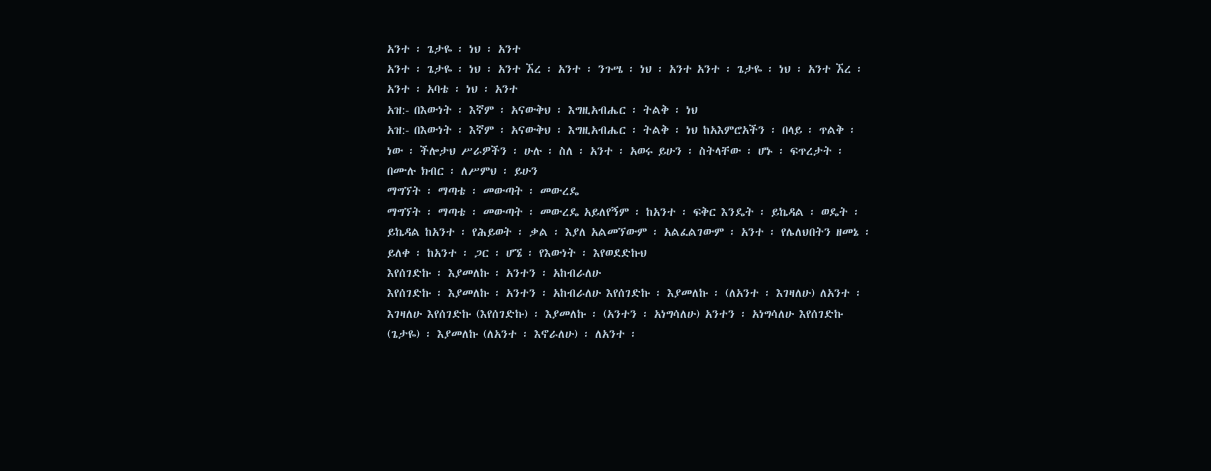አንተ ፡ ጌታዬ ፡ ነህ ፡ አንተ
አንተ ፡ ጌታዬ ፡ ነህ ፡ አንተ ኧረ ፡ አንተ ፡ ንጉሤ ፡ ነህ ፡ አንተ አንተ ፡ ጌታዬ ፡ ነህ ፡ አንተ ኧረ ፡ አንተ ፡ አባቴ ፡ ነህ ፡ አንተ
አዝ:- በእውነት ፡ እኛም ፡ አናውቅህ ፡ እግዚአብሔር ፡ ትልቅ ፡ ነህ
አዝ:- በእውነት ፡ እኛም ፡ አናውቅህ ፡ እግዚአብሔር ፡ ትልቅ ፡ ነህ ከአእምሮአችን ፡ በላይ ፡ ጥልቅ ፡ ነው ፡ ችሎታህ ሥራዎችን ፡ ሁሉ ፡ ስለ ፡ አንተ ፡ አወሩ ይሁን ፡ ስትላቸው ፡ ሆኑ ፡ ፍጥረታት ፡ በሙሉ ክብር ፡ ለሥምህ ፡ ይሁን
ማግኘት ፡ ማጣቴ ፡ መውጣት ፡ መውረዴ
ማግኘት ፡ ማጣቴ ፡ መውጣት ፡ መውረዴ አይለየኝም ፡ ከአንተ ፡ ፍቅር እንዴት ፡ ይኬዳል ፡ ወዴት ፡ ይኬዳል ከአንተ ፡ የሕይወት ፡ ቃል ፡ እያለ አልመኘውም ፡ አልፈልገውም ፡ አንተ ፡ የሌለህበትን ዘመኔ ፡ ይለቀ ፡ ከአንተ ፡ ጋር ፡ ሆኜ ፡ የእውነት ፡ እየወደድኩህ
እየሰገድኩ ፡ እያመለኩ ፡ አንተን ፡ አከብራለሁ
እየሰገድኩ ፡ እያመለኩ ፡ አንተን ፡ አከብራለሁ እየሰገድኩ ፡ እያመለኩ ፡ (ለአንተ ፡ እገዛለሁ) ለአንተ ፡ እገዛለሁ እየሰገድኩ (እየሰገድኩ) ፡ እያመለኩ ፡ (አንተን ፡ አነግሳለሁ) አንተን ፡ አነግሳለሁ እየሰገድኩ (ጌታዬ) ፡ እያመለኩ (ለአንተ ፡ እኖራለሁ) ፡ ለአንተ ፡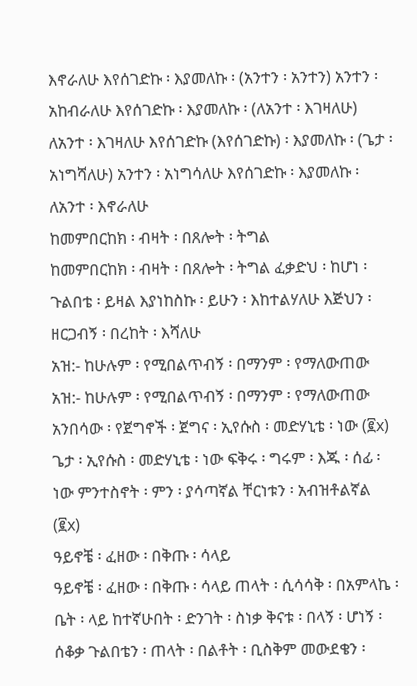እኖራለሁ እየሰገድኩ ፡ እያመለኩ ፡ (አንተን ፡ አንተን) አንተን ፡ አከብራለሁ እየሰገድኩ ፡ እያመለኩ ፡ (ለአንተ ፡ እገዛለሁ) ለአንተ ፡ እገዛለሁ እየሰገድኩ (እየሰገድኩ) ፡ እያመለኩ ፡ (ጌታ ፡ አነግሻለሁ) አንተን ፡ አነግሳለሁ እየሰገድኩ ፡ እያመለኩ ፡ ለአንተ ፡ እኖራለሁ
ከመምበርከክ ፡ ብዛት ፡ በጸሎት ፡ ትግል
ከመምበርከክ ፡ ብዛት ፡ በጸሎት ፡ ትግል ፈቃድህ ፡ ከሆነ ፡ ጉልበቴ ፡ ይዛል እያነከስኩ ፡ ይሁን ፡ እከተልሃለሁ እጅህን ፡ ዘርጋብኝ ፡ በረከት ፡ እሻለሁ
አዝ:- ከሁሉም ፡ የሚበልጥብኝ ፡ በማንም ፡ የማለውጠው
አዝ:- ከሁሉም ፡ የሚበልጥብኝ ፡ በማንም ፡ የማለውጠው አንበሳው ፡ የጀግኖች ፡ ጀግና ፡ ኢየሱስ ፡ መድሃኒቴ ፡ ነው (፪x) ጌታ ፡ ኢየሱስ ፡ መድሃኒቴ ፡ ነው ፍቅሩ ፡ ግሩም ፡ እጁ ፡ ሰፊ ፡ ነው ምንተስኖት ፡ ምን ፡ ያሳጣኛል ቸርነቱን ፡ አብዝቶልኛል (፪x)
ዓይኖቼ ፡ ፈዘው ፡ በቅጡ ፡ ሳላይ
ዓይኖቼ ፡ ፈዘው ፡ በቅጡ ፡ ሳላይ ጠላት ፡ ሲሳሳቅ ፡ በአምላኬ ፡ ቤት ፡ ላይ ከተኛሁበት ፡ ድንገት ፡ ስነቃ ቅናቱ ፡ በላኝ ፡ ሆነኝ ፡ ሰቆቃ ጉልበቴን ፡ ጠላት ፡ በልቶት ፡ ቢስቅም መውደቄን ፡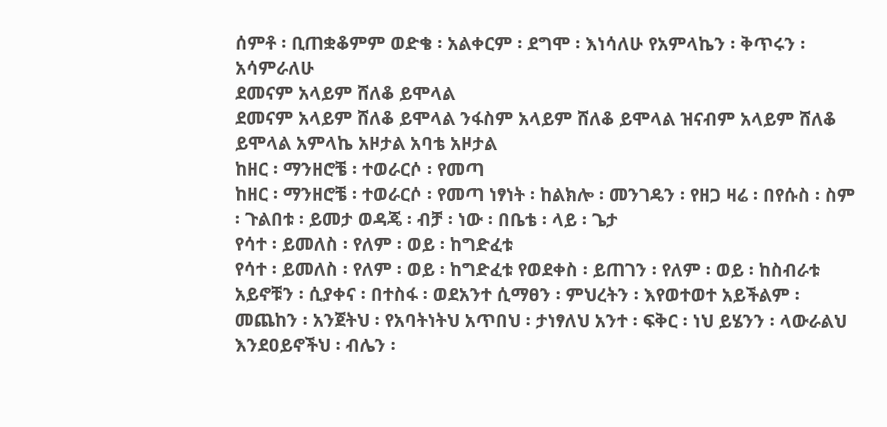ሰምቶ ፡ ቢጠቋቆምም ወድቄ ፡ አልቀርም ፡ ደግሞ ፡ እነሳለሁ የአምላኬን ፡ ቅጥሩን ፡ አሳምራለሁ
ደመናም አላይም ሸለቆ ይሞላል
ደመናም አላይም ሸለቆ ይሞላል ንፋስም አላይም ሸለቆ ይሞላል ዝናብም አላይም ሸለቆ ይሞላል አምላኬ አዞታል አባቴ አዞታል
ከዘር ፡ ማንዘሮቼ ፡ ተወራርሶ ፡ የመጣ
ከዘር ፡ ማንዘሮቼ ፡ ተወራርሶ ፡ የመጣ ነፃነት ፡ ከልክሎ ፡ መንገዴን ፡ የዘጋ ዛሬ ፡ በየሱስ ፡ ስም ፡ ጉልበቱ ፡ ይመታ ወዳጄ ፡ ብቻ ፡ ነው ፡ በቤቴ ፡ ላይ ፡ ጌታ
የሳተ ፡ ይመለስ ፡ የለም ፡ ወይ ፡ ከግድፈቱ
የሳተ ፡ ይመለስ ፡ የለም ፡ ወይ ፡ ከግድፈቱ የወደቀስ ፡ ይጠገን ፡ የለም ፡ ወይ ፡ ከስብራቱ አይኖቹን ፡ ሲያቀና ፡ በተስፋ ፡ ወደአንተ ሲማፀን ፡ ምህረትን ፡ እየወተወተ አይችልም ፡ መጨከን ፡ አንጀትህ ፡ የአባትነትህ አጥበህ ፡ ታነፃለህ አንተ ፡ ፍቅር ፡ ነህ ይሄንን ፡ ላውራልህ
እንደዐይኖችህ ፡ ብሌን ፡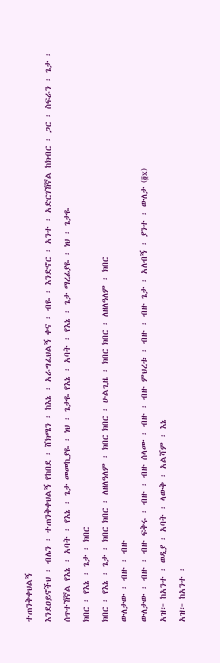ተጠንቅቀህልኝ
እንደዐይኖችህ ፡ ብሌን ፡ ተጠንቅቀህልኝ የከበደ ፡ ሸክሜን ፡ ከእኔ ፡ አራግፈህልኝ ቀና ፡ ብዬ ፡ እንድኖር ፡ አንተ ፡ አድርገኸኛል ከክብር ፡ ጋር ፡ ስፍራን ፡ ጌታ ፡ ሰጥተኸኛል የእኔ ፡ አባት ፡ የእኔ ፡ ጌታ መመኪያዬ ፡ ነህ ፡ ጌታዬ የእኔ ፡ አባት ፡ የእኔ ፡ ጌታ ማረፊያዬ ፡ ነህ ፡ ጌታዬ
ክበር ፡ የእኔ ፡ ጌታ ፡ ክበር
ክበር ፡ የእኔ ፡ ጌታ ፡ ክበር ክበር ፡ ለዘለዓለም ፡ ክበር ክበር ፡ ሁልጊዜ ፡ ክበር ክበር ፡ ለዘለዓለም ፡ ክበር
ውለታው ፡ ብዙ ፡ ብዙ
ውለታው ፡ ብዙ ፡ ብዙ ፍቅሩ ፡ ብዙ ፡ ብዙ ሰላሙ ፡ ብዙ ፡ ብዙ ምህረቱ ፡ ብዙ ፡ ብዙ ጌታ ፡ አለብኝ ፡ ያንተ ፡ ውለታ (፬x)
አዝ፦ ከአንተ ፡ ወዲያ ፡ አባት ፡ ላውቅ ፡ አልሻም ፡ እኔ
አዝ፦ ከአንተ ፡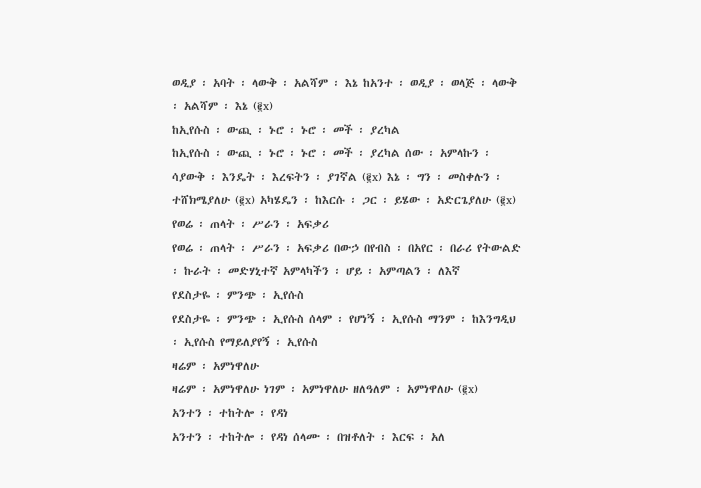ወዲያ ፡ አባት ፡ ላውቅ ፡ አልሻም ፡ እኔ ከአንተ ፡ ወዲያ ፡ ወላጅ ፡ ላውቅ ፡ አልሻም ፡ እኔ (፪x)
ከኢየሱስ ፡ ውጪ ፡ ኑሮ ፡ ኑሮ ፡ መች ፡ ያረካል
ከኢየሱስ ፡ ውጪ ፡ ኑሮ ፡ ኑሮ ፡ መች ፡ ያረካል ሰው ፡ አምላኩን ፡ ሳያውቅ ፡ እንዴት ፡ እረፍትን ፡ ያገኛል (፪x) እኔ ፡ ግን ፡ መስቀሉን ፡ ተሸክሜያለሁ (፪x) አካሄዴን ፡ ከእርሱ ፡ ጋር ፡ ይሄው ፡ አድርጌያለሁ (፪x)
የወሬ ፡ ጠላት ፡ ሥራን ፡ አፍቃሪ
የወሬ ፡ ጠላት ፡ ሥራን ፡ አፍቃሪ በውኃ በየብስ ፡ በአየር ፡ በራሪ የትውልድ ፡ ኩራት ፡ መድሃኒተኛ አምላካችን ፡ ሆይ ፡ አምጣልን ፡ ለእኛ
የደስታዬ ፡ ምንጭ ፡ ኢየሱስ
የደስታዬ ፡ ምንጭ ፡ ኢየሱስ ሰላም ፡ የሆነኝ ፡ ኢየሱስ ማንም ፡ ከእንግዲህ ፡ ኢየሱስ የማይለያየኝ ፡ ኢየሱስ
ዛሬም ፡ አምነዋለሁ
ዛሬም ፡ አምነዋለሁ ነገም ፡ አምነዋለሁ ዘለዓለም ፡ አምነዋለሁ (፪x)
አንተን ፡ ተከትሎ ፡ የዳነ
አንተን ፡ ተከትሎ ፡ የዳነ ሰላሙ ፡ በዝቶለት ፡ እርፍ ፡ አለ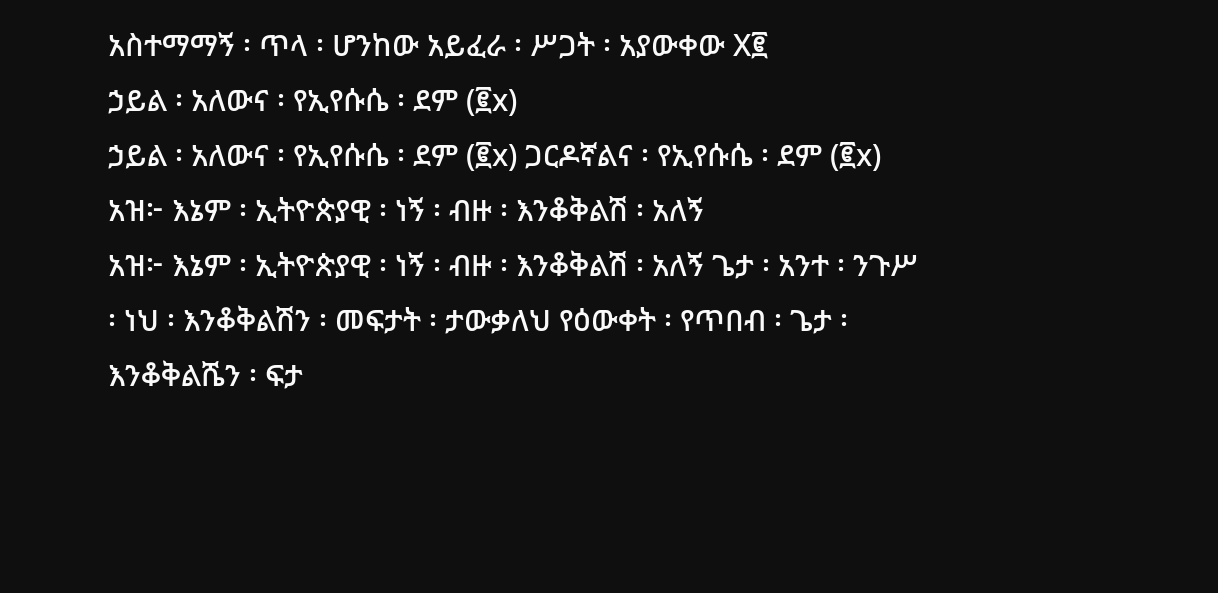አስተማማኝ ፡ ጥላ ፡ ሆንከው አይፈራ ፡ ሥጋት ፡ አያውቀው X፪
ኃይል ፡ አለውና ፡ የኢየሱሴ ፡ ደም (፪x)
ኃይል ፡ አለውና ፡ የኢየሱሴ ፡ ደም (፪x) ጋርዶኛልና ፡ የኢየሱሴ ፡ ደም (፪x)
አዝ፦ እኔም ፡ ኢትዮጵያዊ ፡ ነኝ ፡ ብዙ ፡ እንቆቅልሽ ፡ አለኝ
አዝ፦ እኔም ፡ ኢትዮጵያዊ ፡ ነኝ ፡ ብዙ ፡ እንቆቅልሽ ፡ አለኝ ጌታ ፡ አንተ ፡ ንጉሥ ፡ ነህ ፡ እንቆቅልሽን ፡ መፍታት ፡ ታውቃለህ የዕውቀት ፡ የጥበብ ፡ ጌታ ፡ እንቆቅልሼን ፡ ፍታ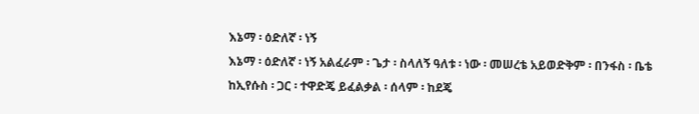እኔማ ፡ ዕድለኛ ፡ ነኝ
እኔማ ፡ ዕድለኛ ፡ ነኝ አልፈራም ፡ ጌታ ፡ ስላለኝ ዓለቱ ፡ ነው ፡ መሠረቴ አይወድቅም ፡ በንፋስ ፡ ቤቴ ከኢየሱስ ፡ ጋር ፡ ተዋድጄ ይፈልቃል ፡ ሰላም ፡ ከደጄ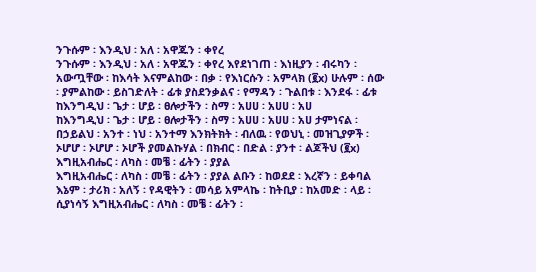ንጉሱም ፡ እንዲህ ፡ አለ ፡ አዋጁን ፡ ቀየረ
ንጉሱም ፡ እንዲህ ፡ አለ ፡ አዋጁን ፡ ቀየረ እየደነገጠ ፡ እነዚያን ፡ ብሩካን ፡ አውጧቸው ፡ ከእሳት እናምልከው ፡ በቃ ፡ የእነርሱን ፡ አምላክ (፪x) ሁሉም ፡ ሰው ፡ ያምልከው ፡ ይስገድለት ፡ ፊቱ ያስደንቃልና ፡ የማዳን ፡ ጉልበቱ ፡ እንደፋ ፡ ፊቱ
ከእንግዲህ ፡ ጌታ ፡ ሆይ ፡ ፀሎታችን ፡ ስማ ፡ አሀሀ ፡ አሀሀ ፡ አሀ
ከእንግዲህ ፡ ጌታ ፡ ሆይ ፡ ፀሎታችን ፡ ስማ ፡ አሀሀ ፡ አሀሀ ፡ አሀ ታምነናል ፡ በኃይልህ ፡ አንተ ፡ ነህ ፡ አንተማ እንክትክት ፡ ብለዉ ፡ የወህኒ ፡ መዝጊያዎች ፡ ኦሆሆ ፡ ኦሆሆ ፡ ኦሆች ያመልኩሃል ፡ በክብር ፡ በድል ፡ ያንተ ፡ ልጆችህ (፪x)
እግዚአብሔር ፡ ለካስ ፡ መቼ ፡ ፊትን ፡ ያያል
እግዚአብሔር ፡ ለካስ ፡ መቼ ፡ ፊትን ፡ ያያል ልቡን ፡ ከወደደ ፡ እረኛን ፡ ይቀባል እኔም ፡ ታሪክ ፡ አለኝ ፡ የዳዊትን ፡ መሳይ አምላኬ ፡ ከትቢያ ፡ ከአመድ ፡ ላይ ፡ ሲያነሳኝ እግዚአብሔር ፡ ለካስ ፡ መቼ ፡ ፊትን ፡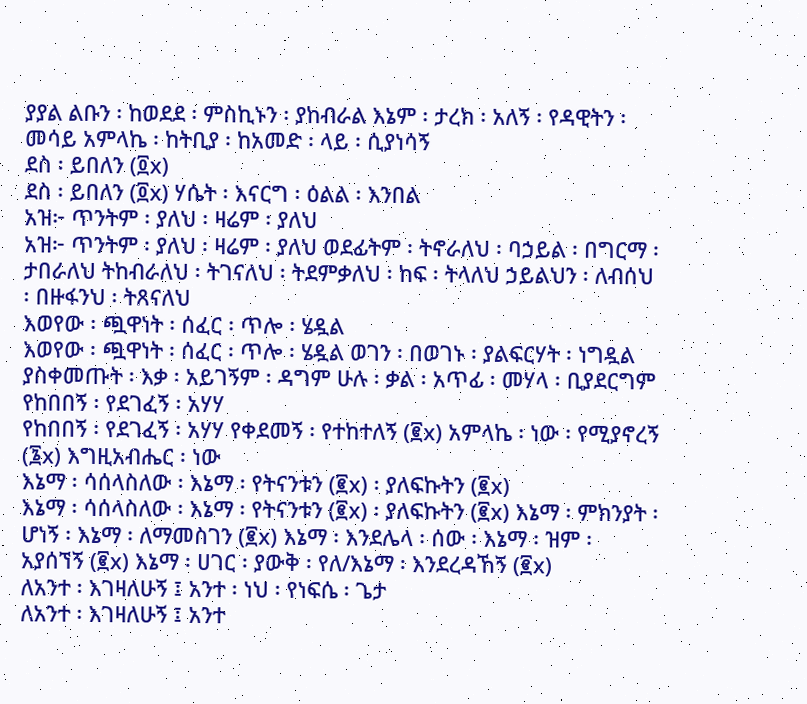ያያል ልቡን ፡ ከወደደ ፡ ምስኪኑን ፡ ያከብራል እኔም ፡ ታረክ ፡ አለኝ ፡ የዳዊትን ፡ መሳይ አምላኬ ፡ ከትቢያ ፡ ከአመድ ፡ ላይ ፡ ሲያነሳኝ
ደስ ፡ ይበለን (፬x)
ደስ ፡ ይበለን (፬x) ሃሴት ፡ እናርግ ፡ ዕልል ፡ እንበል
አዝ፦ ጥንትም ፡ ያለህ ፡ ዛሬም ፡ ያለህ
አዝ፦ ጥንትም ፡ ያለህ ፡ ዛሬም ፡ ያለህ ወደፊትም ፡ ትኖራለህ ፡ ባኃይል ፡ በግርማ ፡ ታበራለህ ትከብራለህ ፡ ትገናለህ ፡ ትደምቃለህ ፡ ከፍ ፡ ትላለህ ኃይልህን ፡ ለብሰህ ፡ በዙፋንህ ፡ ትጸናለህ
እወየው ፡ ጯዋነት ፡ ሰፈር ፡ ጥሎ ፡ ሄዷል
እወየው ፡ ጯዋነት ፡ ሰፈር ፡ ጥሎ ፡ ሄዷል ወገን ፡ በወገኑ ፡ ያልፍርሃት ፡ ነግዷል ያስቀመጡት ፡ እቃ ፡ አይገኝም ፡ ዳግም ሁሉ ፡ ቃል ፡ አጥፊ ፡ መሃላ ፡ ቢያደርግም
የከበበኝ ፡ የደገፈኝ ፡ አሃሃ
የከበበኝ ፡ የደገፈኝ ፡ አሃሃ የቀደመኝ ፡ የተከተለኝ (፪x) አምላኬ ፡ ነው ፡ የሚያኖረኝ (፮x) እግዚአብሔር ፡ ነው
እኔማ ፡ ሳሰላስለው ፡ እኔማ ፡ የትናንቱን (፪x) ፡ ያለፍኩትን (፪x)
እኔማ ፡ ሳሰላስለው ፡ እኔማ ፡ የትናንቱን (፪x) ፡ ያለፍኩትን (፪x) እኔማ ፡ ምክንያት ፡ ሆነኝ ፡ እኔማ ፡ ለማመስገን (፪x) እኔማ ፡ እንደሌላ ፡ ሰው ፡ እኔማ ፡ ዝም ፡ አያሰኘኝ (፪x) እኔማ ፡ ሀገር ፡ ያውቅ ፡ የለ/እኔማ ፡ እንደረዳኸኝ (፪x)
ለአንተ ፡ እገዛለሁኝ ፤ አንተ ፡ ነህ ፡ የነፍሴ ፡ ጌታ
ለአንተ ፡ እገዛለሁኝ ፤ አንተ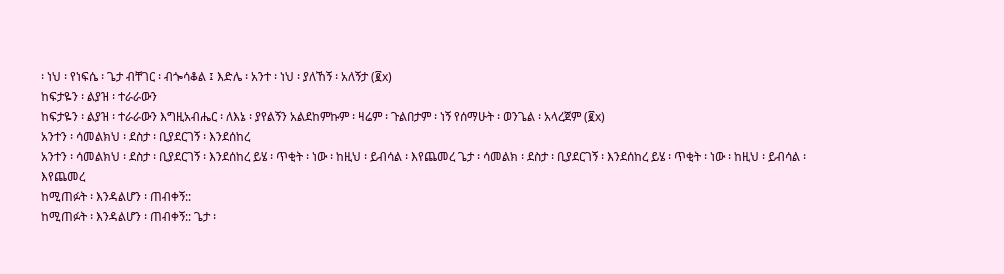፡ ነህ ፡ የነፍሴ ፡ ጌታ ብቸገር ፡ ብጐሳቆል ፤ እድሌ ፡ አንተ ፡ ነህ ፡ ያለኸኝ ፡ አለኝታ (፪x)
ከፍታዬን ፡ ልያዝ ፡ ተራራውን
ከፍታዬን ፡ ልያዝ ፡ ተራራውን እግዚአብሔር ፡ ለእኔ ፡ ያየልኝን አልደከምኩም ፡ ዛሬም ፡ ጉልበታም ፡ ነኝ የሰማሁት ፡ ወንጌል ፡ አላረጀም (፪x)
አንተን ፡ ሳመልክህ ፡ ደስታ ፡ ቢያደርገኝ ፡ እንደሰከረ
አንተን ፡ ሳመልክህ ፡ ደስታ ፡ ቢያደርገኝ ፡ እንደሰከረ ይሄ ፡ ጥቂት ፡ ነው ፡ ከዚህ ፡ ይብሳል ፡ እየጨመረ ጌታ ፡ ሳመልክ ፡ ደስታ ፡ ቢያደርገኝ ፡ እንደሰከረ ይሄ ፡ ጥቂት ፡ ነው ፡ ከዚህ ፡ ይብሳል ፡ እየጨመረ
ከሚጠፉት ፡ እንዳልሆን ፡ ጠብቀኝ::
ከሚጠፉት ፡ እንዳልሆን ፡ ጠብቀኝ:: ጌታ ፡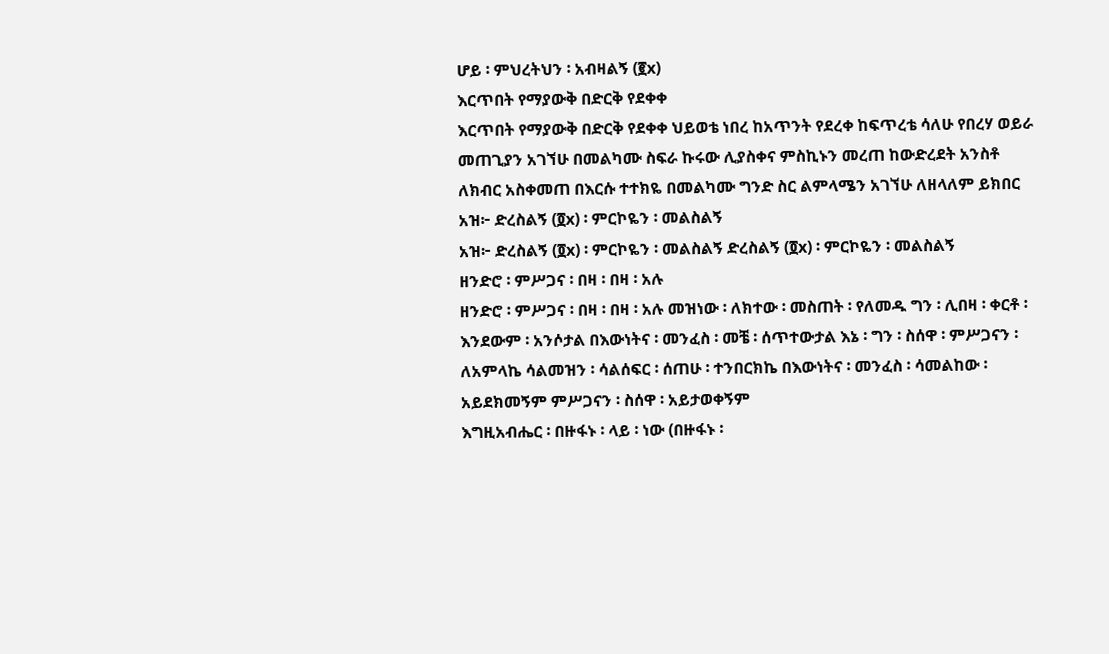ሆይ ፡ ምህረትህን ፡ አብዛልኝ (፪x)
እርጥበት የማያውቅ በድርቅ የደቀቀ
እርጥበት የማያውቅ በድርቅ የደቀቀ ህይወቴ ነበረ ከአጥንት የደረቀ ከፍጥረቴ ሳለሁ የበረሃ ወይራ መጠጊያን አገኘሁ በመልካሙ ስፍራ ኩሩው ሊያስቀና ምስኪኑን መረጠ ከውድረደት አንስቶ ለክብር አስቀመጠ በእርሱ ተተክዬ በመልካሙ ግንድ ስር ልምላሜን አገኘሁ ለዘላለም ይክበር
አዝ፦ ድረስልኝ (፬x) ፡ ምርኮዬን ፡ መልስልኝ
አዝ፦ ድረስልኝ (፬x) ፡ ምርኮዬን ፡ መልስልኝ ድረስልኝ (፬x) ፡ ምርኮዬን ፡ መልስልኝ
ዘንድሮ ፡ ምሥጋና ፡ በዛ ፡ በዛ ፡ አሉ
ዘንድሮ ፡ ምሥጋና ፡ በዛ ፡ በዛ ፡ አሉ መዝነው ፡ ለክተው ፡ መስጠት ፡ የለመዱ ግን ፡ ሊበዛ ፡ ቀርቶ ፡ እንደውም ፡ አንሶታል በእውነትና ፡ መንፈስ ፡ መቼ ፡ ሰጥተውታል እኔ ፡ ግን ፡ ስሰዋ ፡ ምሥጋናን ፡ ለአምላኬ ሳልመዝን ፡ ሳልሰፍር ፡ ሰጠሁ ፡ ተንበርክኬ በእውነትና ፡ መንፈስ ፡ ሳመልከው ፡ አይደክመኝም ምሥጋናን ፡ ስሰዋ ፡ አይታወቀኝም
እግዚአብሔር ፡ በዙፋኑ ፡ ላይ ፡ ነው (በዙፋኑ ፡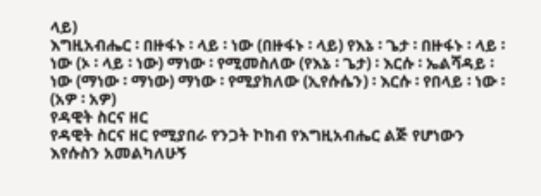ላይ)
እግዚአብሔር ፡ በዙፋኑ ፡ ላይ ፡ ነው (በዙፋኑ ፡ ላይ) የእኔ ፡ ጌታ ፡ በዙፋኑ ፡ ላይ ፡ ነው (ኦ ፡ ላይ ፡ ነው) ማነው ፡ የሚመስለው (የእኔ ፡ ጌታ) ፡ እርሱ ፡ ኤልሻዳይ ፡ ነው (ማነው ፡ ማነው) ማነው ፡ የሚያክለው (ኢየሱሴን) ፡ እርሱ ፡ የበላይ ፡ ነው ፡ (አዎ ፡ አዎ)
የዳዊት ስርና ዘር
የዳዊት ስርና ዘር የሚያበራ የንጋት ኮከብ የእግዚአብሔር ልጅ የሆነውን እየሱስን አመልካለሁኝ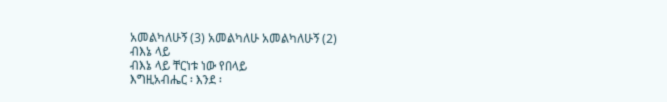አመልካለሁኝ (3) አመልካለሁ አመልካለሁኝ (2)
ብእኔ ላይ
ብእኔ ላይ ቸርነቱ ነው የበላይ
እግዚአብሔር ፡ እንደ ፡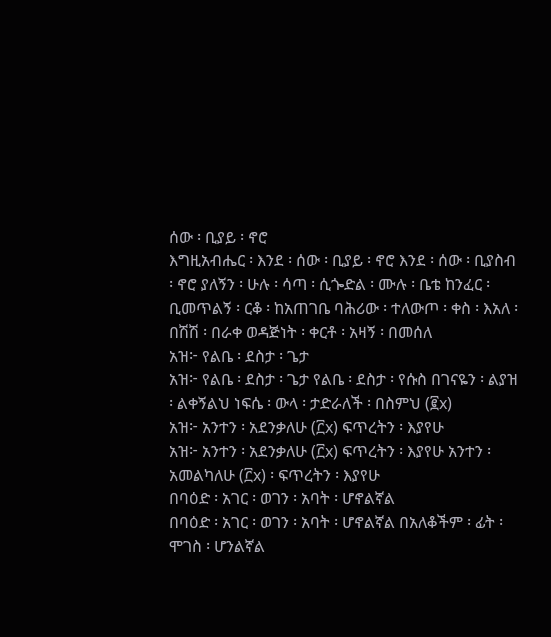ሰው ፡ ቢያይ ፡ ኖሮ
እግዚአብሔር ፡ እንደ ፡ ሰው ፡ ቢያይ ፡ ኖሮ እንደ ፡ ሰው ፡ ቢያስብ ፡ ኖሮ ያለኝን ፡ ሁሉ ፡ ሳጣ ፡ ሲጐድል ፡ ሙሉ ፡ ቤቴ ከንፈር ፡ ቢመጥልኝ ፡ ርቆ ፡ ከአጠገቤ ባሕሪው ፡ ተለውጦ ፡ ቀስ ፡ እአለ ፡ በሽሽ ፡ በራቀ ወዳጅነት ፡ ቀርቶ ፡ አዛኝ ፡ በመሰለ
አዝ፦ የልቤ ፡ ደስታ ፡ ጌታ
አዝ፦ የልቤ ፡ ደስታ ፡ ጌታ የልቤ ፡ ደስታ ፡ የሱስ በገናዬን ፡ ልያዝ ፡ ልቀኝልህ ነፍሴ ፡ ውላ ፡ ታድራለች ፡ በስምህ (፪x)
አዝ፦ አንተን ፡ አደንቃለሁ (፫x) ፍጥረትን ፡ እያየሁ
አዝ፦ አንተን ፡ አደንቃለሁ (፫x) ፍጥረትን ፡ እያየሁ አንተን ፡ አመልካለሁ (፫x) ፡ ፍጥረትን ፡ እያየሁ
በባዕድ ፡ አገር ፡ ወገን ፡ አባት ፡ ሆኖልኛል
በባዕድ ፡ አገር ፡ ወገን ፡ አባት ፡ ሆኖልኛል በአለቆችም ፡ ፊት ፡ ሞገስ ፡ ሆንልኛል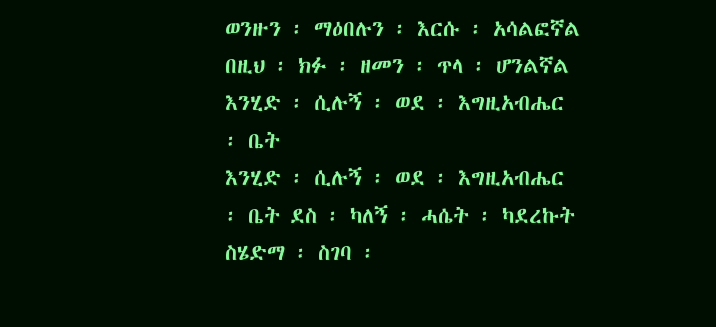ወንዙን ፡ ማዕበሉን ፡ እርሱ ፡ አሳልፎኛል በዚህ ፡ ክፉ ፡ ዘመን ፡ ጥላ ፡ ሆንልኛል
እንሂድ ፡ ሲሉኝ ፡ ወደ ፡ እግዚአብሔር ፡ ቤት
እንሂድ ፡ ሲሉኝ ፡ ወደ ፡ እግዚአብሔር ፡ ቤት ደስ ፡ ካለኝ ፡ ሓሴት ፡ ካደረኩት ስሄድማ ፡ ስገባ ፡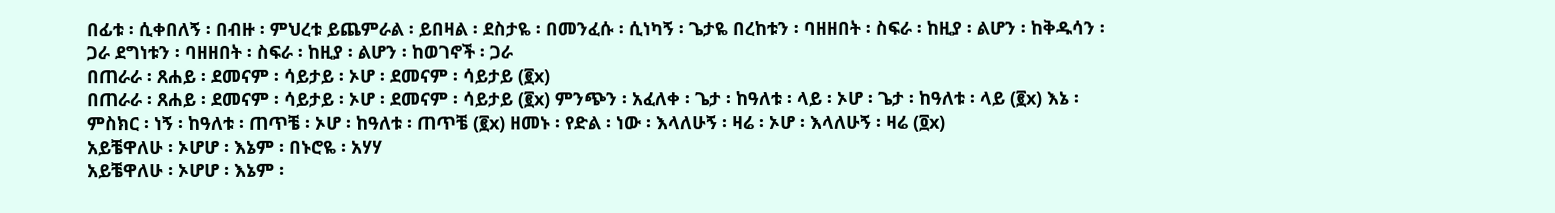በፊቱ ፡ ሲቀበለኝ ፡ በብዙ ፡ ምህረቱ ይጨምራል ፡ ይበዛል ፡ ደስታዬ ፡ በመንፈሱ ፡ ሲነካኝ ፡ ጌታዬ በረከቱን ፡ ባዘዘበት ፡ ስፍራ ፡ ከዚያ ፡ ልሆን ፡ ከቅዱሳን ፡ ጋራ ደግነቱን ፡ ባዘዘበት ፡ ስፍራ ፡ ከዚያ ፡ ልሆን ፡ ከወገኖች ፡ ጋራ
በጠራራ ፡ ጸሐይ ፡ ደመናም ፡ ሳይታይ ፡ ኦሆ ፡ ደመናም ፡ ሳይታይ (፪x)
በጠራራ ፡ ጸሐይ ፡ ደመናም ፡ ሳይታይ ፡ ኦሆ ፡ ደመናም ፡ ሳይታይ (፪x) ምንጭን ፡ አፈለቀ ፡ ጌታ ፡ ከዓለቱ ፡ ላይ ፡ ኦሆ ፡ ጌታ ፡ ከዓለቱ ፡ ላይ (፪x) እኔ ፡ ምስክር ፡ ነኝ ፡ ከዓለቱ ፡ ጠጥቼ ፡ ኦሆ ፡ ከዓለቱ ፡ ጠጥቼ (፪x) ዘመኑ ፡ የድል ፡ ነው ፡ እላለሁኝ ፡ ዛሬ ፡ ኦሆ ፡ እላለሁኝ ፡ ዛሬ (፬x)
አይቼዋለሁ ፡ ኦሆሆ ፡ እኔም ፡ በኑሮዬ ፡ አሃሃ
አይቼዋለሁ ፡ ኦሆሆ ፡ እኔም ፡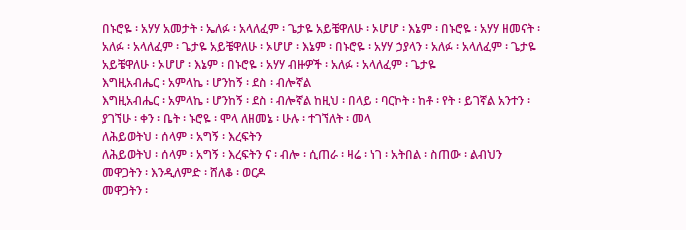በኑሮዬ ፡ አሃሃ አመታት ፡ ኤለፉ ፡ አላለፈም ፡ ጌታዬ አይቼዋለሁ ፡ ኦሆሆ ፡ እኔም ፡ በኑሮዬ ፡ አሃሃ ዘመናት ፡ አለፉ ፡ አላለፈም ፡ ጌታዬ አይቼዋለሁ ፡ ኦሆሆ ፡ እኔም ፡ በኑሮዬ ፡ አሃሃ ኃያላን ፡ አለፉ ፡ አላለፈም ፡ ጌታዬ አይቼዋለሁ ፡ ኦሆሆ ፡ እኔም ፡ በኑሮዬ ፡ አሃሃ ብዙዎች ፡ አለፉ ፡ አላለፈም ፡ ጌታዬ
እግዚአብሔር ፡ አምላኬ ፡ ሆንከኝ ፡ ደስ ፡ ብሎኛል
እግዚአብሔር ፡ አምላኬ ፡ ሆንከኝ ፡ ደስ ፡ ብሎኛል ከዚህ ፡ በላይ ፡ ባርኮት ፡ ከቶ ፡ የት ፡ ይገኛል አንተን ፡ ያገኘሁ ፡ ቀን ፡ ቤት ፡ ኑሮዬ ፡ ሞላ ለዘመኔ ፡ ሁሉ ፡ ተገኘለት ፡ መላ
ለሕይወትህ ፡ ሰላም ፡ አግኝ ፡ እረፍትን
ለሕይወትህ ፡ ሰላም ፡ አግኝ ፡ እረፍትን ና ፡ ብሎ ፡ ሲጠራ ፡ ዛሬ ፡ ነገ ፡ አትበል ፡ ስጠው ፡ ልብህን
መዋጋትን ፡ እንዲለምድ ፡ ሸለቆ ፡ ወርዶ
መዋጋትን ፡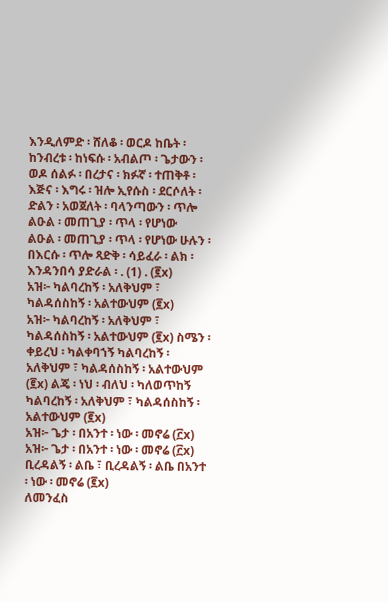እንዲለምድ ፡ ሸለቆ ፡ ወርዶ ከቤት ፡ ከንብረቱ ፡ ከነፍሱ ፡ አብልጦ ፡ ጌታውን ፡ ወዶ ሰልፉ ፡ በረታና ፡ ክፉኛ ፡ ተጠቅቶ ፡ እጅና ፡ እግሩ ፡ ዝሎ ኢየሱስ ፡ ደርሶለት ፡ ድልን ፡ አወጀለት ፡ ባላንጣውን ፡ ጥሎ
ልዑል ፡ መጠጊያ ፡ ጥላ ፡ የሆነው
ልዑል ፡ መጠጊያ ፡ ጥላ ፡ የሆነው ሁሉን ፡ በእርሱ ፡ ጥሎ ጻድቅ ፡ ሳይፈራ ፡ ልክ ፡ እንዳንበሳ ያድራል ፡ . (1) . (፪x)
አዝ፦ ካልባረከኝ ፡ አለቅህም ፣ ካልዳሰስከኝ ፡ አልተውህም (፪x)
አዝ፦ ካልባረከኝ ፡ አለቅህም ፣ ካልዳሰስከኝ ፡ አልተውህም (፪x) ስሜን ፡ ቀይረህ ፡ ካልቀባኀኝ ካልባረከኝ ፡ አለቅህም ፣ ካልዳሰስከኝ ፡ አልተውህም (፪x) ልጄ ፡ ነህ ፡ ብለህ ፡ ካለወጥከኝ ካልባረከኝ ፡ አለቅህም ፣ ካልዳሰስከኝ ፡ አልተውህም (፪x)
አዝ፦ ጌታ ፡ በአንተ ፡ ነው ፡ መኖሬ (፫x)
አዝ፦ ጌታ ፡ በአንተ ፡ ነው ፡ መኖሬ (፫x) ቢረዳልኝ ፡ ልቤ ፣ ቢረዳልኝ ፡ ልቤ በአንተ ፡ ነው ፡ መኖሬ (፪x)
ለመንፈስ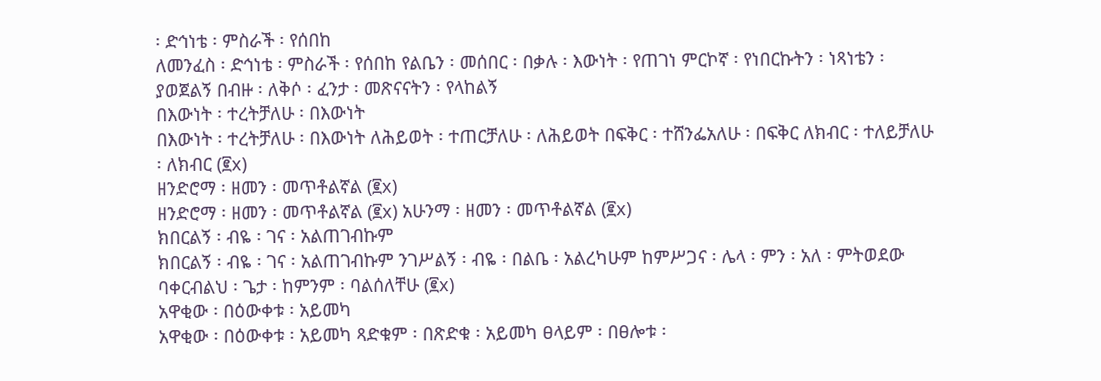፡ ድኅነቴ ፡ ምስራች ፡ የሰበከ
ለመንፈስ ፡ ድኅነቴ ፡ ምስራች ፡ የሰበከ የልቤን ፡ መሰበር ፡ በቃሉ ፡ እውነት ፡ የጠገነ ምርኮኛ ፡ የነበርኩትን ፡ ነጻነቴን ፡ ያወጀልኝ በብዙ ፡ ለቅሶ ፡ ፈንታ ፡ መጽናናትን ፡ የላከልኝ
በእውነት ፡ ተረትቻለሁ ፡ በእውነት
በእውነት ፡ ተረትቻለሁ ፡ በእውነት ለሕይወት ፡ ተጠርቻለሁ ፡ ለሕይወት በፍቅር ፡ ተሸንፌአለሁ ፡ በፍቅር ለክብር ፡ ተለይቻለሁ ፡ ለክብር (፪x)
ዘንድሮማ ፡ ዘመን ፡ መጥቶልኛል (፪x)
ዘንድሮማ ፡ ዘመን ፡ መጥቶልኛል (፪x) አሁንማ ፡ ዘመን ፡ መጥቶልኛል (፪x)
ክበርልኝ ፡ ብዬ ፡ ገና ፡ አልጠገብኩም
ክበርልኝ ፡ ብዬ ፡ ገና ፡ አልጠገብኩም ንገሥልኝ ፡ ብዬ ፡ በልቤ ፡ አልረካሁም ከምሥጋና ፡ ሌላ ፡ ምን ፡ አለ ፡ ምትወደው ባቀርብልህ ፡ ጌታ ፡ ከምንም ፡ ባልሰለቸሁ (፪x)
አዋቂው ፡ በዕውቀቱ ፡ አይመካ
አዋቂው ፡ በዕውቀቱ ፡ አይመካ ጻድቁም ፡ በጽድቁ ፡ አይመካ ፀላይም ፡ በፀሎቱ ፡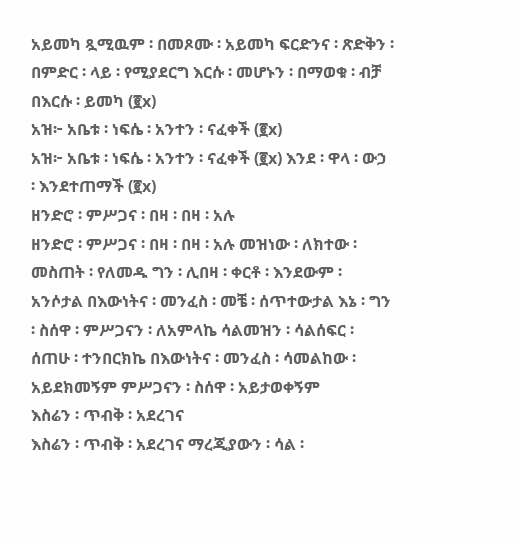አይመካ ጿሚዉም ፡ በመጾሙ ፡ አይመካ ፍርድንና ፡ ጽድቅን ፡ በምድር ፡ ላይ ፡ የሚያደርግ እርሱ ፡ መሆኑን ፡ በማወቁ ፡ ብቻ በእርሱ ፡ ይመካ (፪x)
አዝ፦ አቤቱ ፡ ነፍሴ ፡ አንተን ፡ ናፈቀች (፪x)
አዝ፦ አቤቱ ፡ ነፍሴ ፡ አንተን ፡ ናፈቀች (፪x) እንደ ፡ ዋላ ፡ ውኃ ፡ እንደተጠማች (፪x)
ዘንድሮ ፡ ምሥጋና ፡ በዛ ፡ በዛ ፡ አሉ
ዘንድሮ ፡ ምሥጋና ፡ በዛ ፡ በዛ ፡ አሉ መዝነው ፡ ለክተው ፡ መስጠት ፡ የለመዱ ግን ፡ ሊበዛ ፡ ቀርቶ ፡ እንደውም ፡ አንሶታል በእውነትና ፡ መንፈስ ፡ መቼ ፡ ሰጥተውታል እኔ ፡ ግን ፡ ስሰዋ ፡ ምሥጋናን ፡ ለአምላኬ ሳልመዝን ፡ ሳልሰፍር ፡ ሰጠሁ ፡ ተንበርክኬ በእውነትና ፡ መንፈስ ፡ ሳመልከው ፡ አይደክመኝም ምሥጋናን ፡ ስሰዋ ፡ አይታወቀኝም
እስሬን ፡ ጥብቅ ፡ አደረገና
እስሬን ፡ ጥብቅ ፡ አደረገና ማረጂያውን ፡ ሳል ፡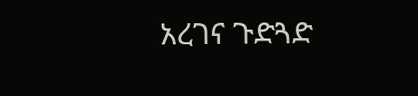አረገና ጉድጓድ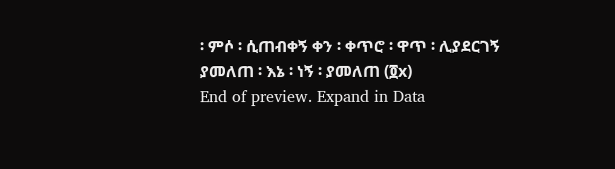፡ ምሶ ፡ ሲጠብቀኝ ቀን ፡ ቀጥሮ ፡ ዋጥ ፡ ሊያደርገኝ ያመለጠ ፡ እኔ ፡ ነኝ ፡ ያመለጠ (፬x)
End of preview. Expand in Data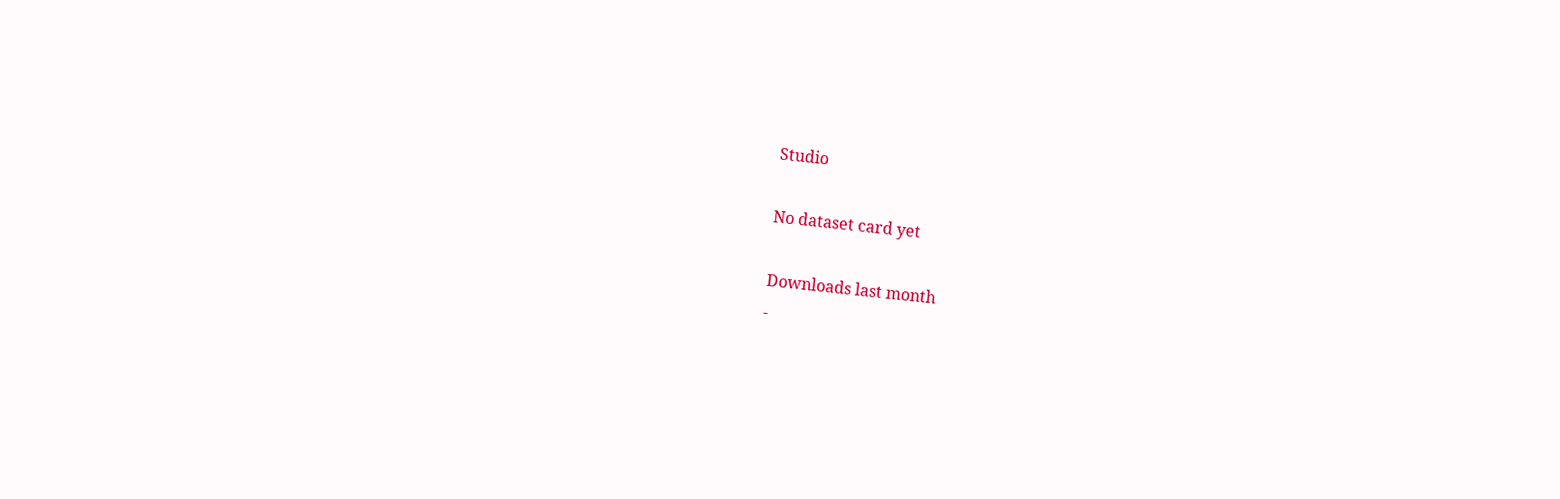Studio

No dataset card yet

Downloads last month
-